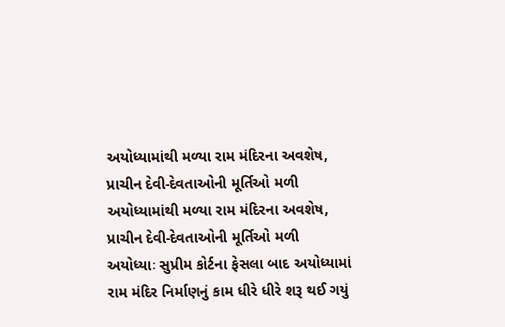અયોધ્યામાંથી મળ્યા રામ મંદિરના અવશેષ, પ્રાચીન દેવી-દેવતાઓની મૂર્તિઓ મળી
અયોધ્યામાંથી મળ્યા રામ મંદિરના અવશેષ, પ્રાચીન દેવી-દેવતાઓની મૂર્તિઓ મળી
અયોધ્યાઃ સુપ્રીમ કોર્ટના ફેસલા બાદ અયોધ્યામાં રામ મંદિર નિર્માણનું કામ ધીરે ધીરે શરૂ થઈ ગયું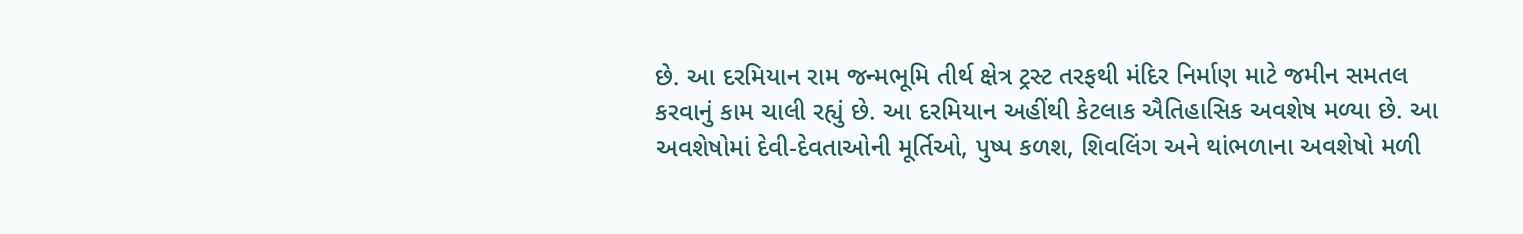છે. આ દરમિયાન રામ જન્મભૂમિ તીર્થ ક્ષેત્ર ટ્રસ્ટ તરફથી મંદિર નિર્માણ માટે જમીન સમતલ કરવાનું કામ ચાલી રહ્યું છે. આ દરમિયાન અહીંથી કેટલાક ઐતિહાસિક અવશેષ મળ્યા છે. આ અવશેષોમાં દેવી-દેવતાઓની મૂર્તિઓ, પુષ્પ કળશ, શિવલિંગ અને થાંભળાના અવશેષો મળી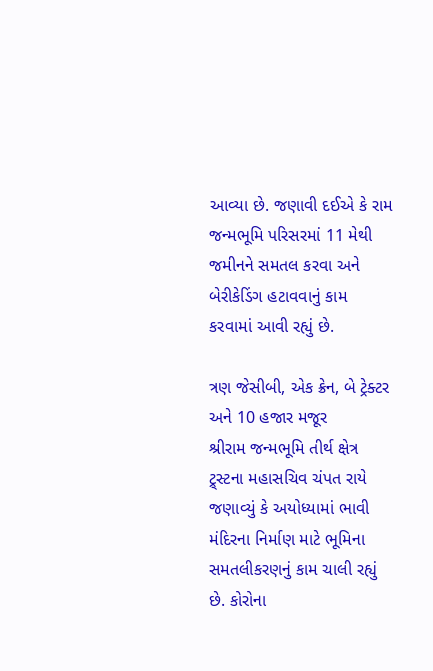આવ્યા છે. જણાવી દઈએ કે રામ જન્મભૂમિ પરિસરમાં 11 મેથી જમીનને સમતલ કરવા અને બેરીકેડિંગ હટાવવાનું કામ કરવામાં આવી રહ્યું છે.

ત્રણ જેસીબી, એક ક્રેન, બે ટ્રેક્ટર અને 10 હજાર મજૂર
શ્રીરામ જન્મભૂમિ તીર્થ ક્ષેત્ર ટ્ર્સ્ટના મહાસચિવ ચંપત રાયે જણાવ્યું કે અયોધ્યામાં ભાવી મંદિરના નિર્માણ માટે ભૂમિના સમતલીકરણનું કામ ચાલી રહ્યું છે. કોરોના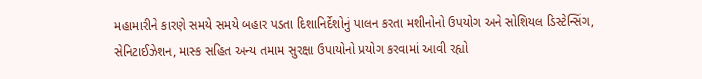મહામારીને કારણે સમયે સમયે બહાર પડતા દિશાનિર્દેશોનું પાલન કરતા મશીનોનો ઉપયોગ અને સોશિયલ ડિસ્ટેન્સિંગ, સેનિટાઈઝેશન, માસ્ક સહિત અન્ય તમામ સુરક્ષા ઉપાયોનો પ્રયોગ કરવામાં આવી રહ્યો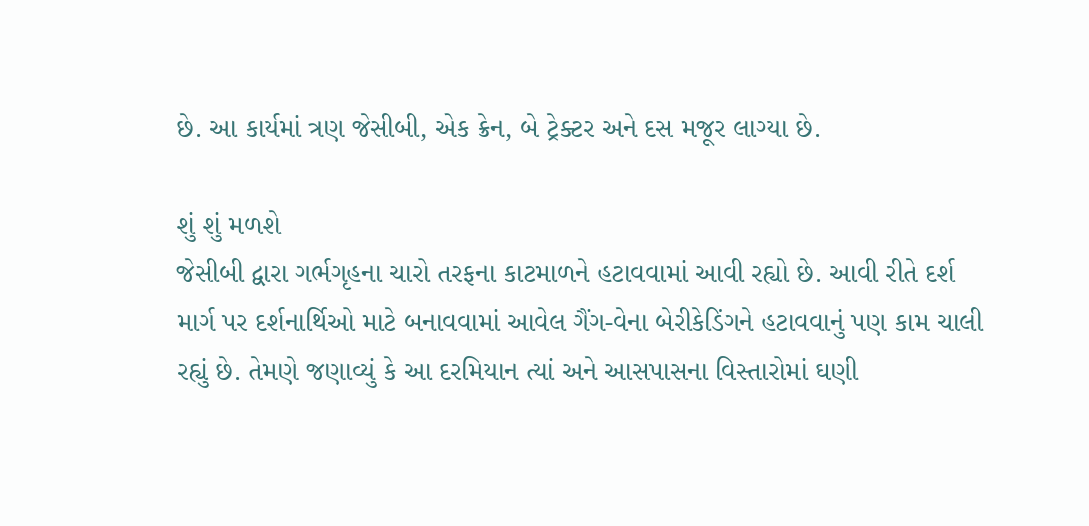છે. આ કાર્યમાં ત્રણ જેસીબી, એક ક્રેન, બે ટ્રેક્ટર અને દસ મજૂર લાગ્યા છે.

શું શું મળશે
જેસીબી દ્વારા ગર્ભગૃહના ચારો તરફના કાટમાળને હટાવવામાં આવી રહ્યો છે. આવી રીતે દર્શ માર્ગ પર દર્શનાર્થિઓ માટે બનાવવામાં આવેલ ગૈંગ-વેના બેરીકેડિંગને હટાવવાનું પણ કામ ચાલી રહ્યું છે. તેમણે જણાવ્યું કે આ દરમિયાન ત્યાં અને આસપાસના વિસ્તારોમાં ઘણી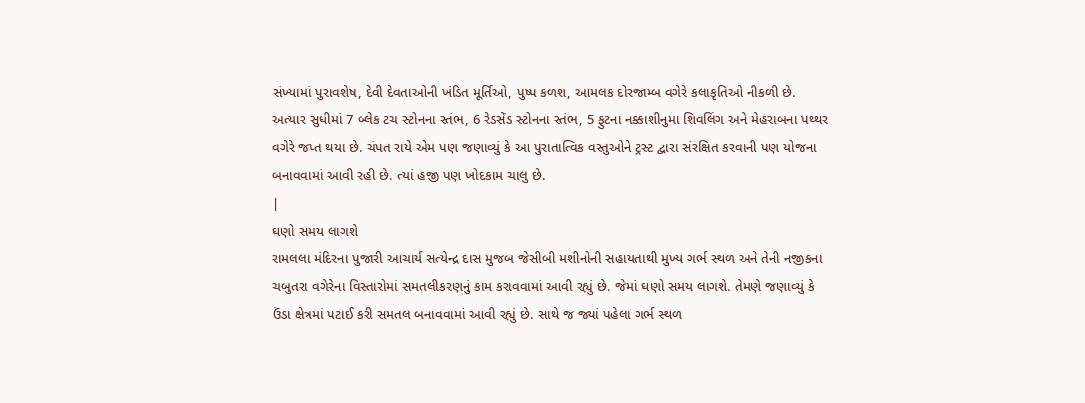સંખ્યામાં પુરાવશેષ, દેવી દેવતાઓની ખંડિત મૂર્તિઓ, પુષ્પ કળશ, આમલક દોરજામ્બ વગેરે કલાકૃતિઓ નીકળી છે. અત્યાર સુધીમાં 7 બ્લેક ટચ સ્ટોનના સ્તંભ, 6 રેડસેંડ સ્ટોનના સ્તંભ, 5 ફુટના નક્કાશીનુમા શિવલિંગ અને મેહરાબના પથ્થર વગેરે જપ્ત થયા છે. ચંપત રાયે એમ પણ જણાવ્યું કે આ પુરાતાત્વિક વસ્તુઓને ટ્રસ્ટ દ્વારા સંરક્ષિત કરવાની પણ યોજના બનાવવામાં આવી રહી છે. ત્યાં હજી પણ ખોદકામ ચાલુ છે.
|
ઘણો સમય લાગશે
રામલલા મંદિરના પુજારી આચાર્ય સત્યેન્દ્ર દાસ મુજબ જેસીબી મશીનોની સહાયતાથી મુખ્ય ગર્ભ સ્થળ અને તેની નજીકના ચબુતરા વગેરેના વિસ્તારોમાં સમતલીકરણનું કામ કરાવવામાં આવી રહ્યું છે. જેમાં ઘણો સમય લાગશે. તેમણે જણાવ્યું કે ઉંડા ક્ષેત્રમાં પટાઈ કરી સમતલ બનાવવામાં આવી રહ્યું છે. સાથે જ જ્યાં પહેલા ગર્ભ સ્થળ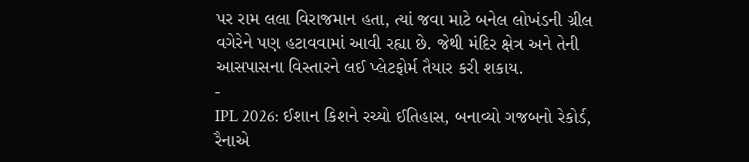પર રામ લલા વિરાજમાન હતા, ત્યાં જવા માટે બનેલ લોખંડની ગ્રીલ વગેરેને પણ હટાવવામાં આવી રહ્યા છે. જેથી મંદિર ક્ષેત્ર અને તેની આસપાસના વિસ્તારને લઈ પ્લેટફોર્મ તૈયાર કરી શકાય.
-
IPL 2026: ઈશાન કિશને રચ્યો ઈતિહાસ, બનાવ્યો ગજબનો રેકોર્ડ, રૈનાએ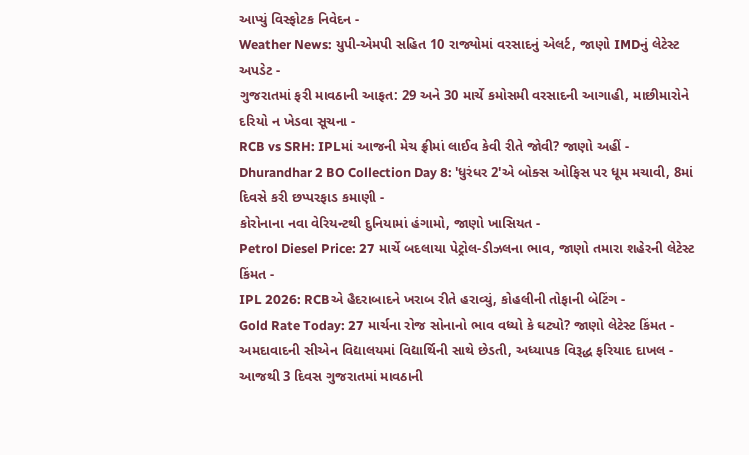આપ્યું વિસ્ફોટક નિવેદન -
Weather News: યુપી-એમપી સહિત 10 રાજ્યોમાં વરસાદનું એલર્ટ, જાણો IMDનું લેટેસ્ટ અપડેટ -
ગુજરાતમાં ફરી માવઠાની આફત: 29 અને 30 માર્ચે કમોસમી વરસાદની આગાહી, માછીમારોને દરિયો ન ખેડવા સૂચના -
RCB vs SRH: IPLમાં આજની મેચ ફ્રીમાં લાઈવ કેવી રીતે જોવી? જાણો અહીં -
Dhurandhar 2 BO Collection Day 8: 'ધુરંધર 2'એ બોક્સ ઓફિસ પર ધૂમ મચાવી, 8માં દિવસે કરી છપ્પરફાડ કમાણી -
કોરોનાના નવા વેરિયન્ટથી દુનિયામાં હંગામો, જાણો ખાસિયત -
Petrol Diesel Price: 27 માર્ચે બદલાયા પેટ્રોલ-ડીઝલના ભાવ, જાણો તમારા શહેરની લેટેસ્ટ કિંમત -
IPL 2026: RCBએ હૈદરાબાદને ખરાબ રીતે હરાવ્યું, કોહલીની તોફાની બેટિંગ -
Gold Rate Today: 27 માર્ચના રોજ સોનાનો ભાવ વધ્યો કે ઘટ્યો? જાણો લેટેસ્ટ કિંમત -
અમદાવાદની સીએન વિદ્યાલયમાં વિદ્યાર્થિની સાથે છેડતી, અધ્યાપક વિરૂદ્ધ ફરિયાદ દાખલ -
આજથી 3 દિવસ ગુજરાતમાં માવઠાની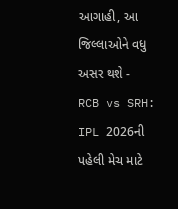આગાહી, આ જિલ્લાઓને વધુ અસર થશે -
RCB vs SRH: IPL 2026ની પહેલી મેચ માટે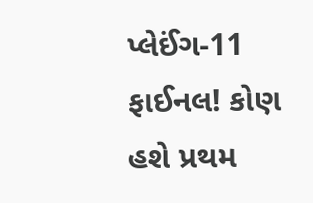પ્લેઈંગ-11 ફાઈનલ! કોણ હશે પ્રથમ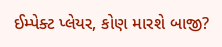ઈમ્પેક્ટ પ્લેયર, કોણ મારશે બાજી?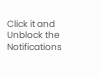Click it and Unblock the Notifications